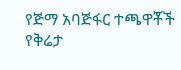የጅማ አባጅፋር ተጫዋቾች የቅሬታ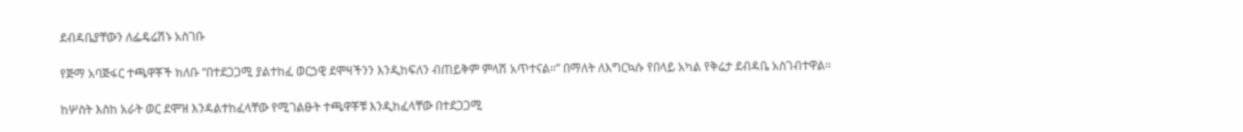ደብዳቤያቸውን ለፌዴሬሽኑ አስገቡ

የጅማ አባጅፋር ተጫዋቾች ክለቡ “በተደጋጋሚ ያልተከፈ ወርኃዊ ደሞዛችንን እንዲከፍለን ብጠይቅም ምላሽ አጥተናል።” በማለት ለእግርኳሱ የበላይ አካል የቅሬታ ደብዳቤ አስገብተዋል።

ከሦስት እስከ አራት ወር ደሞዝ እንዳልተከፈላቸው የሚገልፁት ተጫዋቾቹ እንዲከፈላቸው በተደጋጋሚ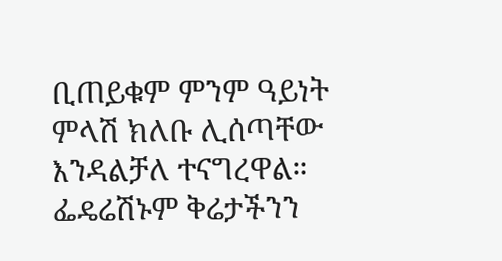ቢጠይቁም ምንም ዓይነት ምላሽ ክለቡ ሊሰጣቸው እንዳልቻለ ተናግረዋል። ፌዴሬሽኑም ቅሬታችንን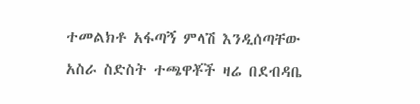ተመልክቶ አፋጣኝ ምላሽ እንዲሰጣቸው አስራ ስድስት ተጫዋቾች ዛሬ በደብዳቤ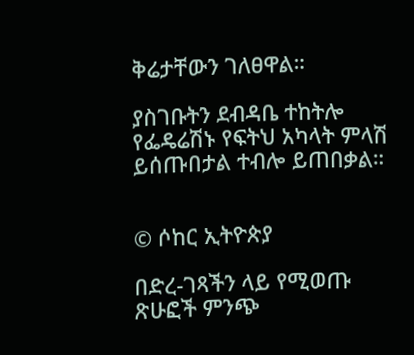ቅሬታቸውን ገለፀዋል።

ያስገቡትን ደብዳቤ ተከትሎ የፌዴሬሽኑ የፍትህ አካላት ምላሽ ይሰጡበታል ተብሎ ይጠበቃል።


© ሶከር ኢትዮጵያ

በድረ-ገጻችን ላይ የሚወጡ ጽሁፎች ምንጭ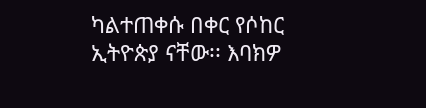ካልተጠቀሱ በቀር የሶከር ኢትዮጵያ ናቸው፡፡ እባክዎ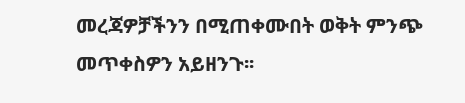መረጃዎቻችንን በሚጠቀሙበት ወቅት ምንጭ መጥቀስዎን አይዘንጉ፡፡